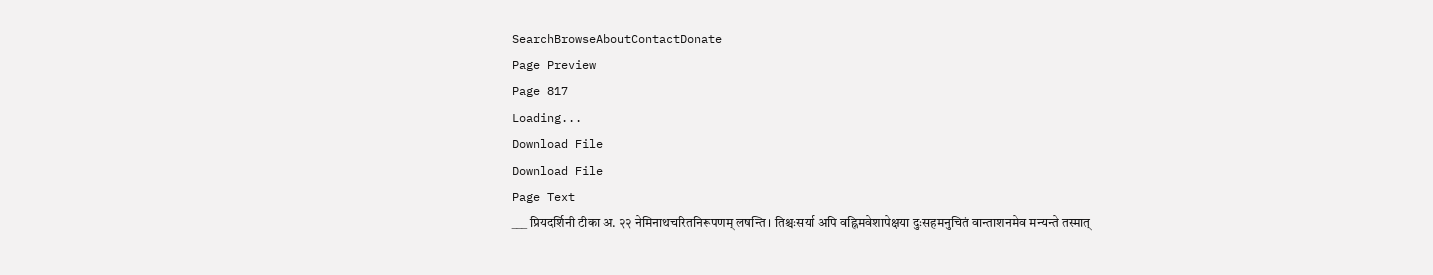SearchBrowseAboutContactDonate
Page Preview
Page 817
Loading...
Download File
Download File
Page Text
___ प्रियदर्शिनी टीका अ. २२ नेमिनाथचरितनिरूपणम् लषन्ति । तिश्चःसर्या अपि वह्निमवेशापेक्षया दुःसहमनुचितं वान्ताशनमेव मन्यन्ते तस्मात्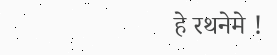हे रथनेमे !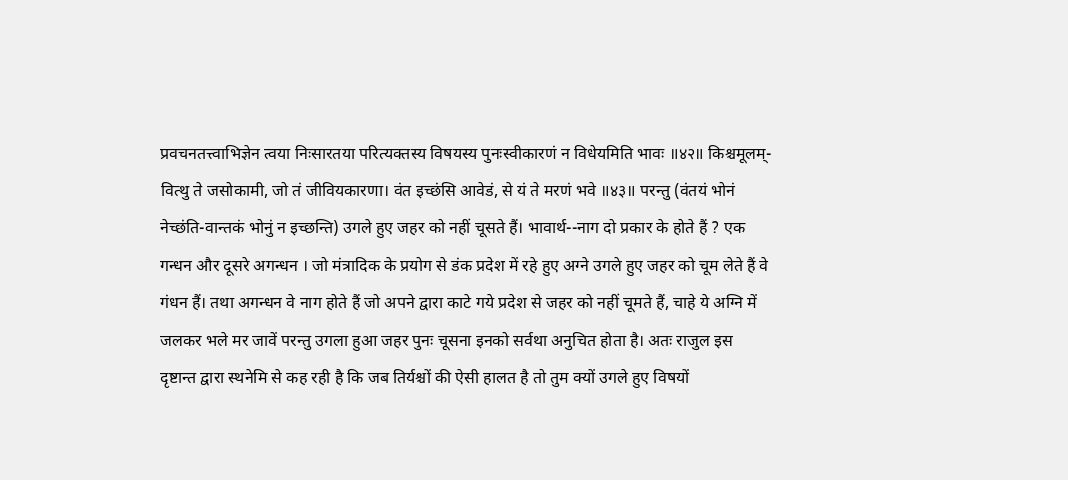प्रवचनतत्त्वाभिज्ञेन त्वया निःसारतया परित्यक्तस्य विषयस्य पुनःस्वीकारणं न विधेयमिति भावः ॥४२॥ किश्चमूलम्-वित्थु ते जसोकामी, जो तं जीवियकारणा। वंत इच्छंसि आवेडं, से यं ते मरणं भवे ॥४३॥ परन्तु (वंतयं भोनं नेच्छंति-वान्तकं भोनुं न इच्छन्ति) उगले हुए जहर को नहीं चूसते हैं। भावार्थ--नाग दो प्रकार के होते हैं ? एक गन्धन और दूसरे अगन्धन । जो मंत्रादिक के प्रयोग से डंक प्रदेश में रहे हुए अग्ने उगले हुए जहर को चूम लेते हैं वे गंधन हैं। तथा अगन्धन वे नाग होते हैं जो अपने द्वारा काटे गये प्रदेश से जहर को नहीं चूमते हैं, चाहे ये अग्नि में जलकर भले मर जावें परन्तु उगला हुआ जहर पुनः चूसना इनको सर्वथा अनुचित होता है। अतः राजुल इस दृष्टान्त द्वारा स्थनेमि से कह रही है कि जब तिर्यश्चों की ऐसी हालत है तो तुम क्यों उगले हुए विषयों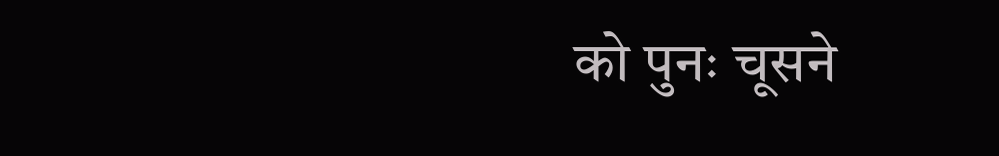को पुनः चूसने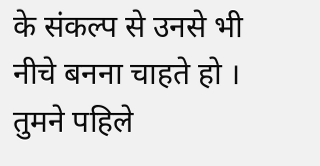के संकल्प से उनसे भी नीचे बनना चाहते हो । तुमने पहिले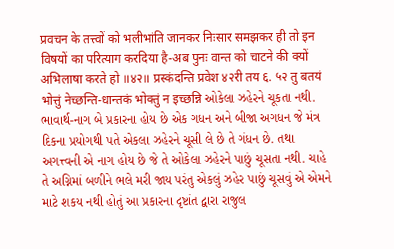प्रवचन के तत्त्वों को भलीभांति जानकर निःसार समझकर ही तो इन विषयों का परित्याग करदिया है-अब पुनः वान्त को चाटने की क्यों अभिलाषा करते हो ॥४२॥ प्रस्कंदन्ति प्रवेश ४२री तय ६. ५२ तु बतयं भोत्तुं नेच्छन्ति-धान्तकं भोक्तुं न इच्छन्नि ઓકેલા ઝહેરને ચૂકતા નથી. ભાવાર્થ-નાગ બે પ્રકારના હોય છે એક ગધન અને બીજા અગધન જે મંત્ર દિકના પ્રયોગથી પતે એકલા ઝહેરને ચૂસી લે છે તે ગંધન છે. તથા અગત્ત્વની એ નાગ હોય છે જે તે ઓકેલા ઝહેરને પાછું ચૂસતા નથી. ચાહે તે અગ્નિમાં બળીને ભલે મરી જાય પરંતુ એકલું ઝહેર પાછું ચૂસવું એ એમને માટે શકય નથી હોતું આ પ્રકારના દૃષ્ટાંત દ્વારા રાજુલ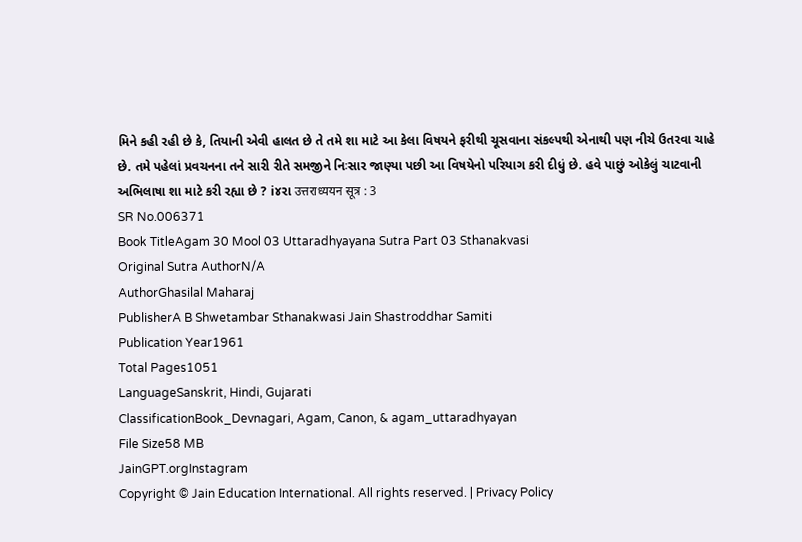મિને કહી રહી છે કે, તિયાની એવી હાલત છે તે તમે શા માટે આ કેલા વિષયને ફરીથી ચૂસવાના સંકલ્પથી એનાથી પણ નીચે ઉતરવા ચાહે છે. તમે પહેલાં પ્રવચનના તને સારી રીતે સમજીને નિઃસાર જાણ્યા પછી આ વિષયેનો પરિયાગ કરી દીધું છે. હવે પાછું ઓકેલું ચાટવાની અભિલાષા શા માટે કરી રહ્યા છે ? i૪રા उत्तराध्ययन सूत्र : 3
SR No.006371
Book TitleAgam 30 Mool 03 Uttaradhyayana Sutra Part 03 Sthanakvasi
Original Sutra AuthorN/A
AuthorGhasilal Maharaj
PublisherA B Shwetambar Sthanakwasi Jain Shastroddhar Samiti
Publication Year1961
Total Pages1051
LanguageSanskrit, Hindi, Gujarati
ClassificationBook_Devnagari, Agam, Canon, & agam_uttaradhyayan
File Size58 MB
JainGPT.orgInstagram
Copyright © Jain Education International. All rights reserved. | Privacy Policy